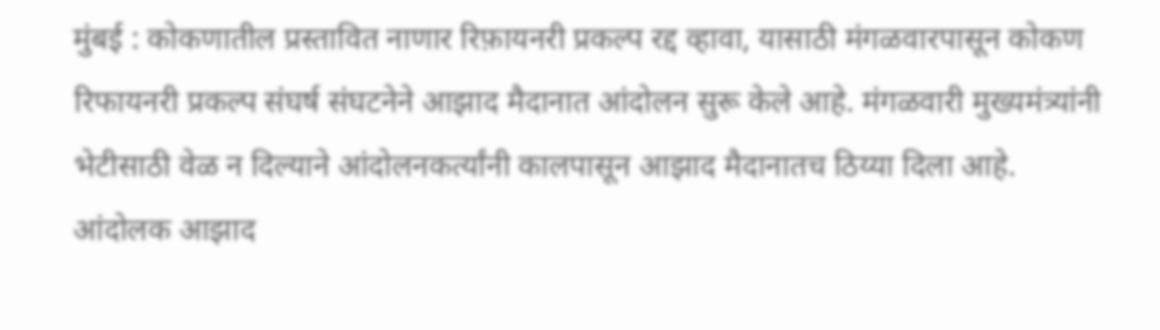मुंबई : कोकणातील प्रस्तावित नाणार रिफ़ायनरी प्रकल्प रद्द व्हावा, यासाठी मंगळवारपासून कोकण रिफायनरी प्रकल्प संघर्ष संघटनेने आझाद मैदानात आंदोलन सुरू केले आहे. मंगळवारी मुख्यमंत्र्यांनी भेटीसाठी वेळ न दिल्याने आंदोलनकर्त्यांनी कालपासून आझाद मैदानातच ठिय्या दिला आहे. आंदोलक आझाद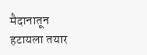मैदानातून हटायला तयार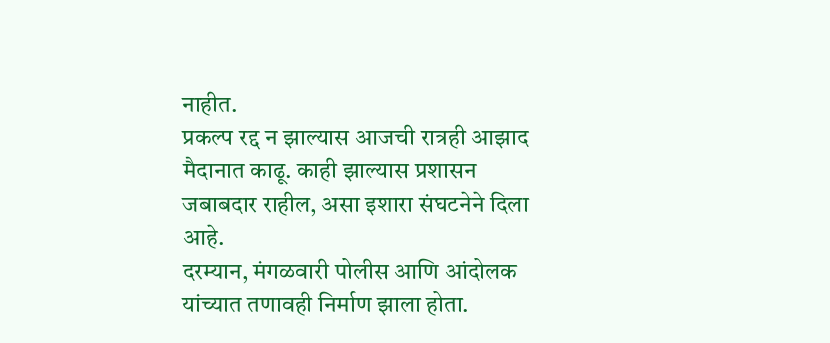नाहीत.
प्रकल्प रद्द न झाल्यास आजची रात्रही आझाद मैदानात काढू. काही झाल्यास प्रशासन जबाबदार राहील, असा इशारा संघटनेने दिला आहे.
दरम्यान, मंगळवारी पोलीस आणि आंदोलक यांच्यात तणावही निर्माण झाला होता.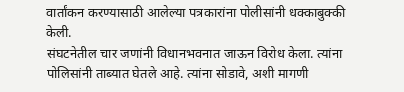वार्तांकन करण्यासाठी आलेल्या पत्रकारांना पोलीसांनी धक्काबुक्की केली.
संघटनेतील चार जणांनी विधानभवनात जाऊन विरोध केला. त्यांना पोलिसांनी ताब्यात घेतले आहे. त्यांना सोडावे, अशी मागणी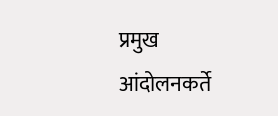प्रमुख आंदोलनकर्ते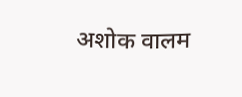अशोक वालम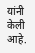यांनी केली आहे.